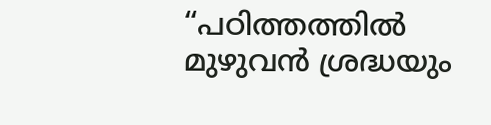“പഠിത്തത്തിൽ മുഴുവൻ ശ്രദ്ധയും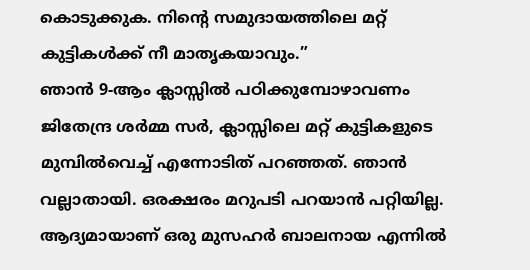കൊടുക്കുക. നിൻ്റെ സമുദായത്തിലെ മറ്റ് കുട്ടികൾക്ക് നീ മാതൃകയാവും.”
ഞാൻ 9-ആം ക്ലാസ്സിൽ പഠിക്കുമ്പോഴാവണം ജിതേന്ദ്ര ശർമ്മ സർ, ക്ലാസ്സിലെ മറ്റ് കുട്ടികളുടെ മുമ്പിൽവെച്ച് എന്നോടിത് പറഞ്ഞത്. ഞാൻ വല്ലാതായി. ഒരക്ഷരം മറുപടി പറയാൻ പറ്റിയില്ല. ആദ്യമായാണ് ഒരു മുസഹർ ബാലനായ എന്നിൽ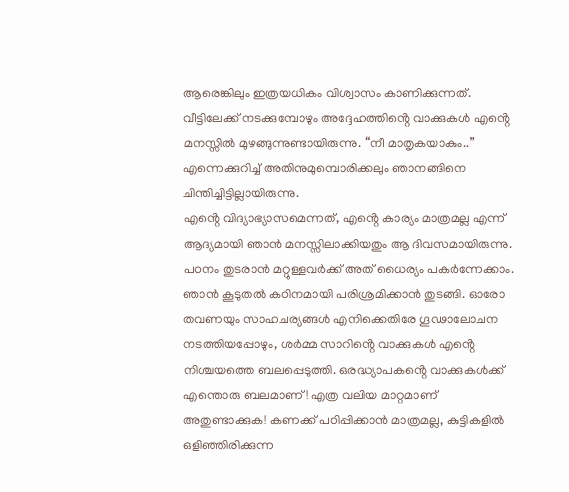ആരെങ്കിലും ഇത്രയധികം വിശ്വാസം കാണിക്കുന്നത്. വീട്ടിലേക്ക് നടക്കുമ്പോഴും അദ്ദേഹത്തിൻ്റെ വാക്കുകൾ എൻ്റെ മനസ്സിൽ മുഴങ്ങുന്നുണ്ടായിരുന്നു. “നീ മാതൃകയാകും..” എന്നെക്കുറിച്ച് അതിനുമുമ്പൊരിക്കലും ഞാനങ്ങിനെ ചിന്തിച്ചിട്ടില്ലായിരുന്നു.
എൻ്റെ വിദ്യാഭ്യാസമെന്നത്, എൻ്റെ കാര്യം മാത്രമല്ല എന്ന് ആദ്യമായി ഞാൻ മനസ്സിലാക്കിയതും ആ ദിവസമായിരുന്നു. പഠനം തുടരാൻ മറ്റുള്ളവർക്ക് അത് ധൈര്യം പകർന്നേക്കാം. ഞാൻ കൂടുതൽ കഠിനമായി പരിശ്രമിക്കാൻ തുടങ്ങി. ഓരോ തവണയും സാഹചര്യങ്ങൾ എനിക്കെതിരേ ഗൂഢാലോചന നടത്തിയപ്പോഴും, ശർമ്മ സാറിൻ്റെ വാക്കുകൾ എൻ്റെ നിശ്ചയത്തെ ബലപ്പെടുത്തി. ഒരദ്ധ്യാപകൻ്റെ വാക്കുകൾക്ക് എന്തൊരു ബലമാണ്! എത്ര വലിയ മാറ്റമാണ് അതുണ്ടാക്കുക! കണക്ക് പഠിപ്പിക്കാൻ മാത്രമല്ല, കുട്ടികളിൽ ഒളിഞ്ഞിരിക്കുന്ന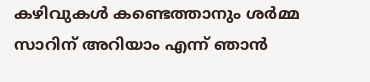കഴിവുകൾ കണ്ടെത്താനും ശർമ്മ സാറിന് അറിയാം എന്ന് ഞാൻ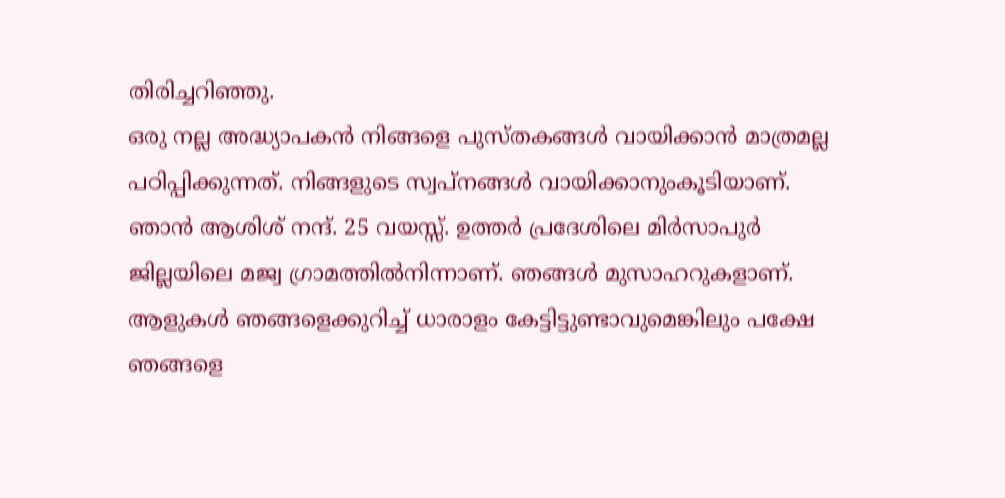തിരിച്ചറിഞ്ഞു.
ഒരു നല്ല അദ്ധ്യാപകൻ നിങ്ങളെ പുസ്തകങ്ങൾ വായിക്കാൻ മാത്രമല്ല പഠിപ്പിക്കുന്നത്. നിങ്ങളുടെ സ്വപ്നങ്ങൾ വായിക്കാനുംകൂടിയാണ്.
ഞാൻ ആശിശ് നന്ദ്. 25 വയസ്സ്. ഉത്തർ പ്രദേശിലെ മിർസാപുർ ജില്ലയിലെ മജ്വ ഗ്രാമത്തിൽനിന്നാണ്. ഞങ്ങൾ മുസാഹറുകളാണ്. ആളുകൾ ഞങ്ങളെക്കുറിച്ച് ധാരാളം കേട്ടിട്ടുണ്ടാവുമെങ്കിലും പക്ഷേ ഞങ്ങളെ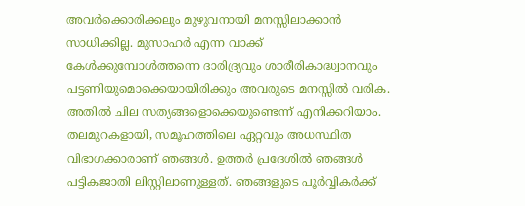അവർക്കൊരിക്കലും മുഴുവനായി മനസ്സിലാക്കാൻ സാധിക്കില്ല. മുസാഹർ എന്ന വാക്ക് കേൾക്കുമ്പോൾത്തന്നെ ദാരിദ്ര്യവും ശാരീരികാദ്ധ്വാനവും പട്ടണിയുമൊക്കെയായിരിക്കും അവരുടെ മനസ്സിൽ വരിക. അതിൽ ചില സത്യങ്ങളൊക്കെയുണ്ടെന്ന് എനിക്കറിയാം. തലമുറകളായി, സമൂഹത്തിലെ ഏറ്റവും അധസ്ഥിത വിഭാഗക്കാരാണ് ഞങ്ങൾ. ഉത്തർ പ്രദേശിൽ ഞങ്ങൾ പട്ടികജാതി ലിസ്റ്റിലാണുള്ളത്. ഞങ്ങളുടെ പൂർവ്വികർക്ക്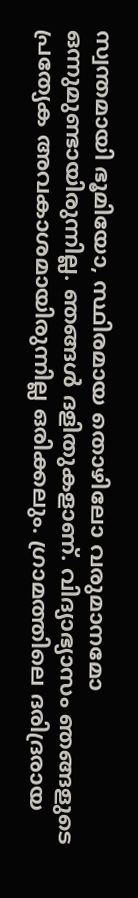സ്വന്തമായി ഭൂമിയോ, സ്ഥിരമായ തൊഴിലോ വരുമാനമോ ഒന്നുമുണ്ടായിരുന്നില്ല. ഞങ്ങൾ ദളിതുകളാണ്. വിദ്യാഭ്യാസം ഞങ്ങളുടെ പ്രത്യേക അവകാശമായിരുന്നില്ല ഒരിക്കലും. ഗ്രാമത്തിലെ ദരിദ്രരായ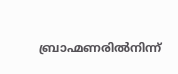ബ്രാഹ്മണരിൽനിന്ന്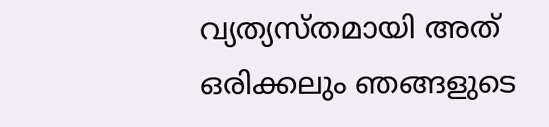വ്യത്യസ്തമായി അത് ഒരിക്കലും ഞങ്ങളുടെ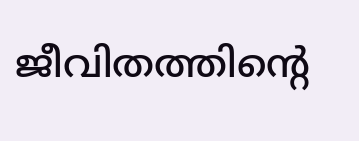ജീവിതത്തിൻ്റെ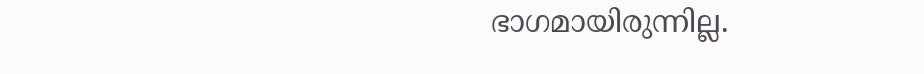ഭാഗമായിരുന്നില്ല.